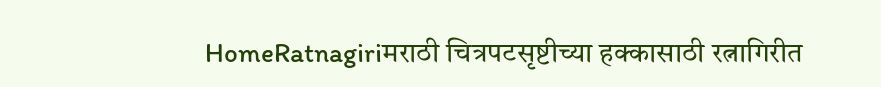HomeRatnagiriमराठी चित्रपटसृष्टीच्या हक्कासाठी रत्नागिरीत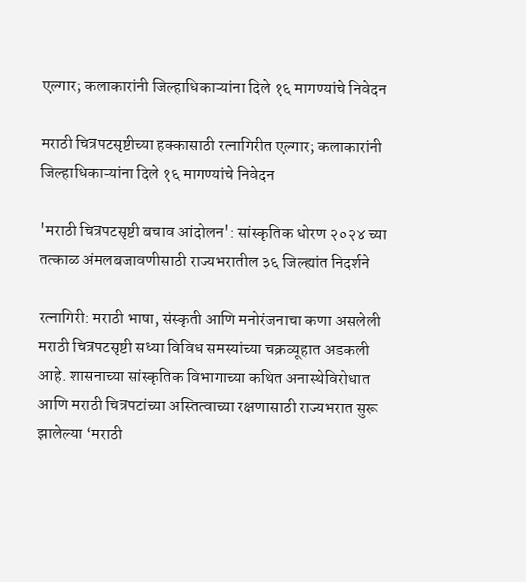एल्गार; कलाकारांनी जिल्हाधिकाऱ्यांना दिले १६ मागण्यांचे निवेदन

मराठी चित्रपटसृष्टीच्या हक्कासाठी रत्नागिरीत एल्गार; कलाकारांनी जिल्हाधिकाऱ्यांना दिले १६ मागण्यांचे निवेदन

'मराठी चित्रपटसृष्टी बचाव आंदोलन': सांस्कृतिक धोरण २०२४ च्या तत्काळ अंमलबजावणीसाठी राज्यभरातील ३६ जिल्ह्यांत निदर्शने

रत्नागिरी: मराठी भाषा, संस्कृती आणि मनोरंजनाचा कणा असलेली मराठी चित्रपटसृष्टी सध्या विविध समस्यांच्या चक्रव्यूहात अडकली आहे. शासनाच्या सांस्कृतिक विभागाच्या कथित अनास्थेविरोधात आणि मराठी चित्रपटांच्या अस्तित्वाच्या रक्षणासाठी राज्यभरात सुरू झालेल्या ‘मराठी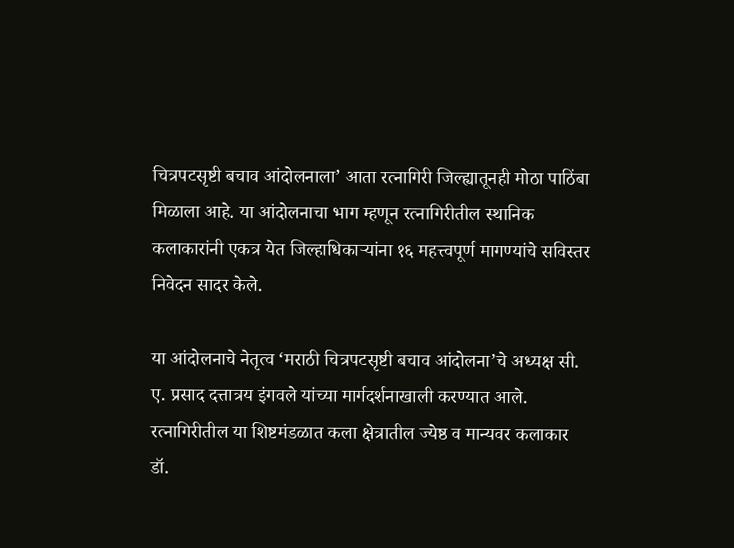चित्रपटसृष्टी बचाव आंदोलनाला’ आता रत्नागिरी जिल्ह्यातूनही मोठा पाठिंबा मिळाला आहे. या आंदोलनाचा भाग म्हणून रत्नागिरीतील स्थानिक कलाकारांनी एकत्र येत जिल्हाधिकाऱ्यांना १६ महत्त्वपूर्ण मागण्यांचे सविस्तर निवेदन सादर केले.

या आंदोलनाचे नेतृत्व ‘मराठी चित्रपटसृष्टी बचाव आंदोलना’चे अध्यक्ष सी. ए. प्रसाद दत्तात्रय इंगवले यांच्या मार्गदर्शनाखाली करण्यात आले. रत्नागिरीतील या शिष्टमंडळात कला क्षेत्रातील ज्येष्ठ व मान्यवर कलाकार डॉ.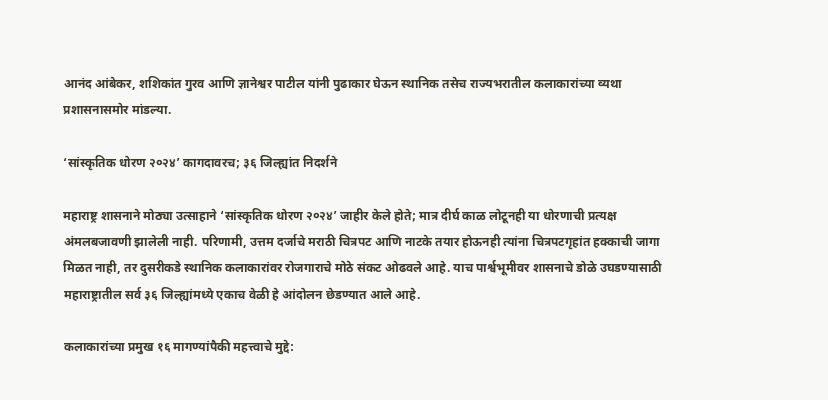आनंद आंबेकर, शशिकांत गुरव आणि ज्ञानेश्वर पाटील यांनी पुढाकार घेऊन स्थानिक तसेच राज्यभरातील कलाकारांच्या व्यथा प्रशासनासमोर मांडल्या.

‘सांस्कृतिक धोरण २०२४’ कागदावरच; ३६ जिल्ह्यांत निदर्शने

महाराष्ट्र शासनाने मोठ्या उत्साहाने ‘सांस्कृतिक धोरण २०२४’ जाहीर केले होते; मात्र दीर्घ काळ लोटूनही या धोरणाची प्रत्यक्ष अंमलबजावणी झालेली नाही. परिणामी, उत्तम दर्जाचे मराठी चित्रपट आणि नाटके तयार होऊनही त्यांना चित्रपटगृहांत हक्काची जागा मिळत नाही, तर दुसरीकडे स्थानिक कलाकारांवर रोजगाराचे मोठे संकट ओढवले आहे. याच पार्श्वभूमीवर शासनाचे डोळे उघडण्यासाठी महाराष्ट्रातील सर्व ३६ जिल्ह्यांमध्ये एकाच वेळी हे आंदोलन छेडण्यात आले आहे.

कलाकारांच्या प्रमुख १६ मागण्यांपैकी महत्त्वाचे मुद्दे: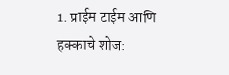1. प्राईम टाईम आणि हक्काचे शोज: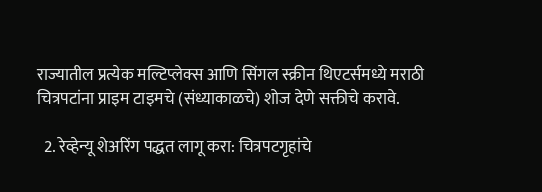राज्यातील प्रत्येक मल्टिप्लेक्स आणि सिंगल स्क्रीन थिएटर्समध्ये मराठी चित्रपटांना प्राइम टाइमचे (संध्याकाळचे) शोज देणे सक्तीचे करावे.

  2. रेव्हेन्यू शेअरिंग पद्धत लागू करा: चित्रपटगृहांचे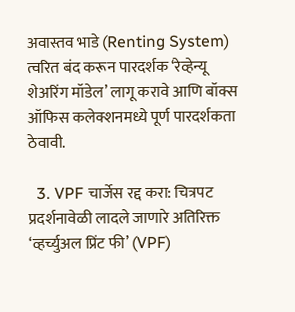अवास्तव भाडे (Renting System) त्वरित बंद करून पारदर्शक ‘रेव्हेन्यू शेअरिंग मॉडेल’ लागू करावे आणि बॉक्स ऑफिस कलेक्शनमध्ये पूर्ण पारदर्शकता ठेवावी.

  3. VPF चार्जेस रद्द करा: चित्रपट प्रदर्शनावेळी लादले जाणारे अतिरिक्त ‘व्हर्च्युअल प्रिंट फी’ (VPF)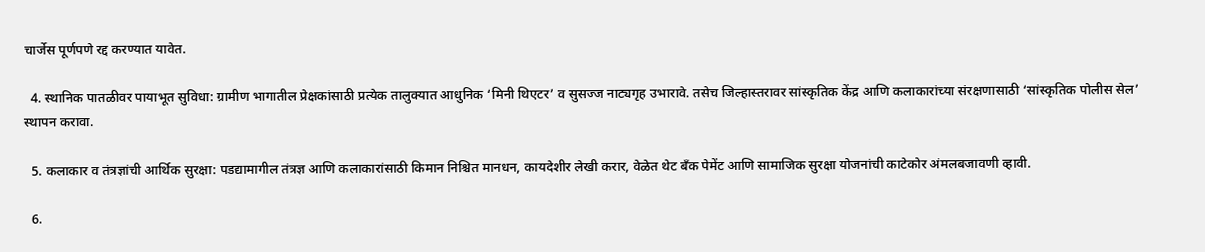चार्जेस पूर्णपणे रद्द करण्यात यावेत.

  4. स्थानिक पातळीवर पायाभूत सुविधा: ग्रामीण भागातील प्रेक्षकांसाठी प्रत्येक तालुक्यात आधुनिक ‘मिनी थिएटर’ व सुसज्ज नाट्यगृह उभारावे. तसेच जिल्हास्तरावर सांस्कृतिक केंद्र आणि कलाकारांच्या संरक्षणासाठी ‘सांस्कृतिक पोलीस सेल’ स्थापन करावा.

  5. कलाकार व तंत्रज्ञांची आर्थिक सुरक्षा: पडद्यामागील तंत्रज्ञ आणि कलाकारांसाठी किमान निश्चित मानधन, कायदेशीर लेखी करार, वेळेत थेट बँक पेमेंट आणि सामाजिक सुरक्षा योजनांची काटेकोर अंमलबजावणी व्हावी.

  6.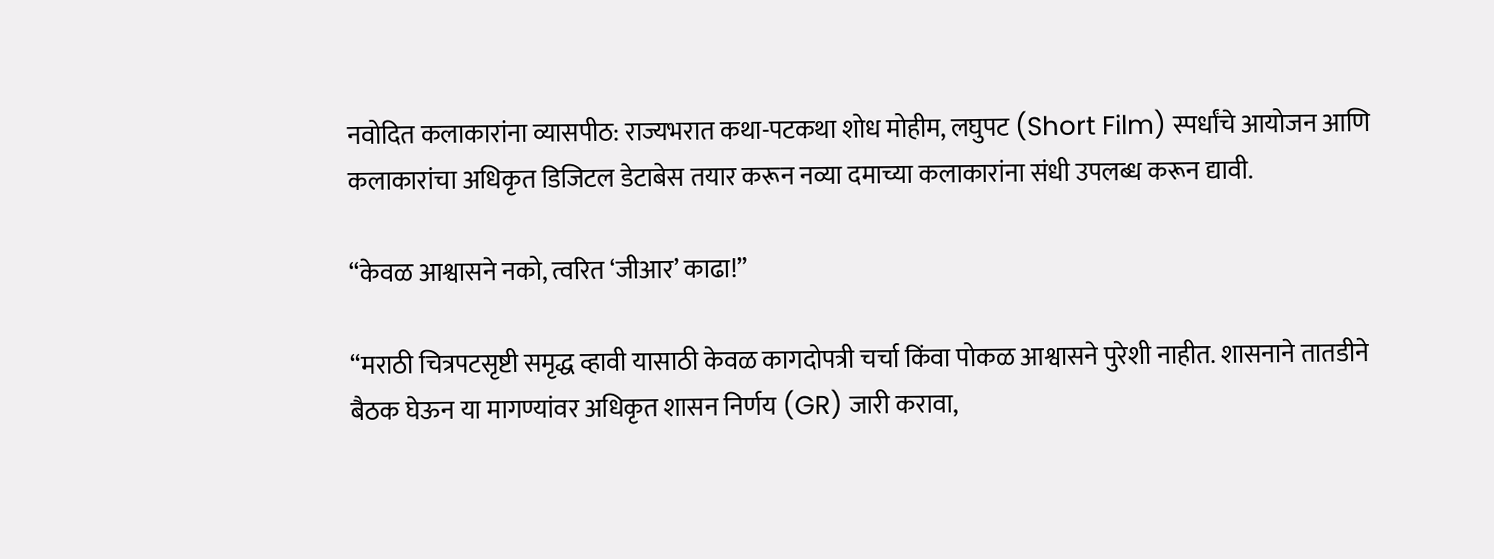नवोदित कलाकारांना व्यासपीठ: राज्यभरात कथा-पटकथा शोध मोहीम, लघुपट (Short Film) स्पर्धांचे आयोजन आणि कलाकारांचा अधिकृत डिजिटल डेटाबेस तयार करून नव्या दमाच्या कलाकारांना संधी उपलब्ध करून द्यावी.

“केवळ आश्वासने नको, त्वरित ‘जीआर’ काढा!”

“मराठी चित्रपटसृष्टी समृद्ध व्हावी यासाठी केवळ कागदोपत्री चर्चा किंवा पोकळ आश्वासने पुरेशी नाहीत. शासनाने तातडीने बैठक घेऊन या मागण्यांवर अधिकृत शासन निर्णय (GR) जारी करावा,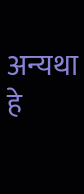अन्यथा हे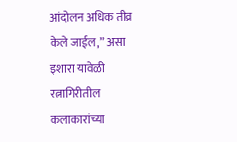आंदोलन अधिक तीव्र केले जाईल,” असा इशारा यावेळी रत्नागिरीतील कलाकारांच्या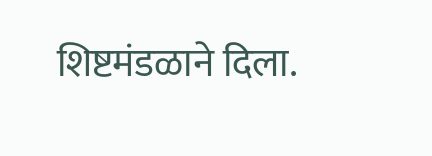शिष्टमंडळाने दिला.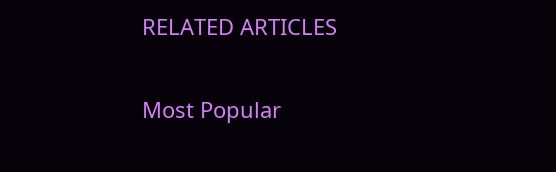RELATED ARTICLES

Most Popular